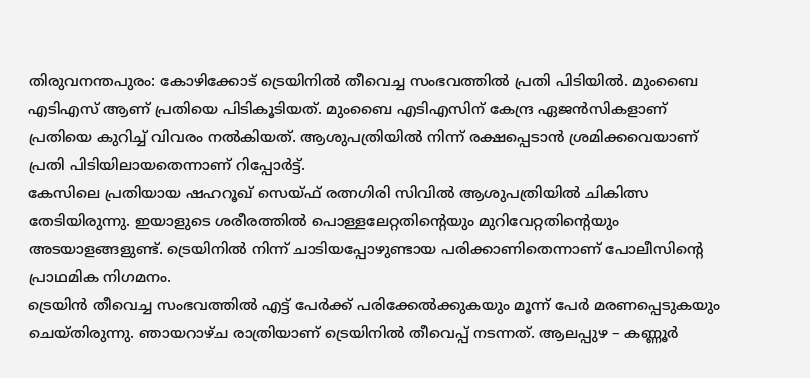തിരുവനന്തപുരം: കോഴിക്കോട് ട്രെയിനിൽ തീവെച്ച സംഭവത്തിൽ പ്രതി പിടിയിൽ. മുംബൈ എടിഎസ് ആണ് പ്രതിയെ പിടികൂടിയത്. മുംബൈ എടിഎസിന് കേന്ദ്ര ഏജൻസികളാണ് പ്രതിയെ കുറിച്ച് വിവരം നൽകിയത്. ആശുപത്രിയിൽ നിന്ന് രക്ഷപ്പെടാൻ ശ്രമിക്കവെയാണ് പ്രതി പിടിയിലായതെന്നാണ് റിപ്പോർട്ട്.
കേസിലെ പ്രതിയായ ഷഹറൂഖ് സെയ്ഫ് രത്നഗിരി സിവിൽ ആശുപത്രിയിൽ ചികിത്സ തേടിയിരുന്നു. ഇയാളുടെ ശരീരത്തിൽ പൊള്ളലേറ്റതിന്റെയും മുറിവേറ്റതിന്റെയും അടയാളങ്ങളുണ്ട്. ട്രെയിനിൽ നിന്ന് ചാടിയപ്പോഴുണ്ടായ പരിക്കാണിതെന്നാണ് പോലീസിന്റെ പ്രാഥമിക നിഗമനം.
ട്രെയിൻ തീവെച്ച സംഭവത്തിൽ എട്ട് പേർക്ക് പരിക്കേൽക്കുകയും മൂന്ന് പേർ മരണപ്പെടുകയും ചെയ്തിരുന്നു. ഞായറാഴ്ച രാത്രിയാണ് ട്രെയിനിൽ തീവെപ്പ് നടന്നത്. ആലപ്പുഴ – കണ്ണൂർ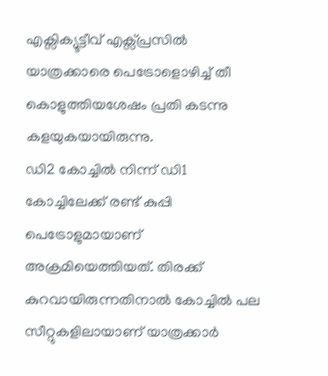എക്സിക്യൂട്ടീവ് എക്സ്പ്രസിൽ യാത്രക്കാരെ പെട്രോളൊഴിച്ച് തീ കൊളുത്തിയശേഷം പ്രതി കടന്നു കളയുകയായിരുന്നു.
ഡി2 കോച്ചിൽ നിന്ന് ഡി1 കോച്ചിലേക്ക് രണ്ട് കുപ്പി പെട്രോളുമായാണ് അക്രമിയെത്തിയത്. തിരക്ക് കുറവായിരുന്നതിനാൽ കോച്ചിൽ പല സീറ്റുകളിലായാണ് യാത്രക്കാർ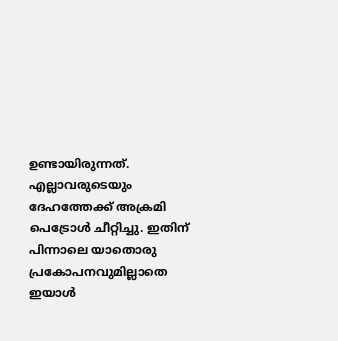ഉണ്ടായിരുന്നത്. എല്ലാവരുടെയും ദേഹത്തേക്ക് അക്രമി പെട്രോൾ ചീറ്റിച്ചു. ഇതിന് പിന്നാലെ യാതൊരു പ്രകോപനവുമില്ലാതെ ഇയാൾ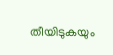തീയിടുകയും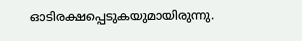ഓടിരക്ഷപ്പെടുകയുമായിരുന്നു.